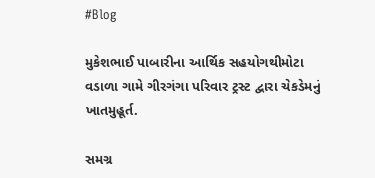#Blog

મુકેશભાઈ પાબારીના આર્થિક સહયોગથીમોટા વડાળા ગામે ગીરગંગા પરિવાર ટ્રસ્ટ દ્વારા ચેકડેમનું ખાતમુહૂર્ત.

સમગ્ર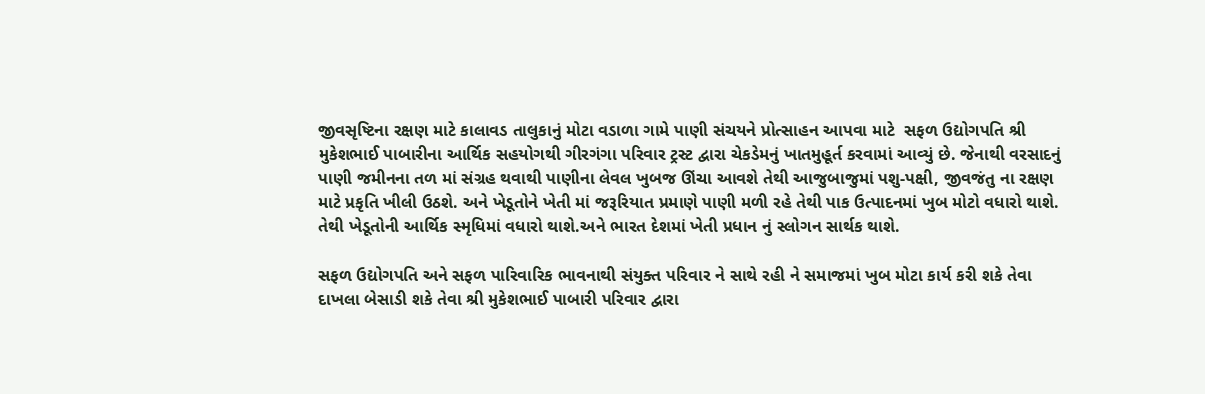જીવસૃષ્ટિના રક્ષણ માટે કાલાવડ તાલુકાનું મોટા વડાળા ગામે પાણી સંચયને પ્રોત્સાહન આપવા માટે  સફળ ઉદ્યોગપતિ શ્રી મુકેશભાઈ પાબારીના આર્થિક સહયોગથી ગીરગંગા પરિવાર ટ્રસ્ટ દ્વારા ચેકડેમનું ખાતમુહૂર્ત કરવામાં આવ્યું છે. જેનાથી વરસાદનું પાણી જમીનના તળ માં સંગ્રહ થવાથી પાણીના લેવલ ખુબજ ઊંચા આવશે તેથી આજુબાજુમાં પશુ-પક્ષી, જીવજંતુ ના રક્ષણ માટે પ્રકૃતિ ખીલી ઉઠશે. અને ખેડૂતોને ખેતી માં જરૂરિયાત પ્રમાણે પાણી મળી રહે તેથી પાક ઉત્પાદનમાં ખુબ મોટો વધારો થાશે. તેથી ખેડૂતોની આર્થિક સ્મૃધિમાં વધારો થાશે.અને ભારત દેશમાં ખેતી પ્રધાન નું સ્લોગન સાર્થક થાશે.

સફળ ઉદ્યોગપતિ અને સફળ પારિવારિક ભાવનાથી સંયુક્ત પરિવાર ને સાથે રહી ને સમાજમાં ખુબ મોટા કાર્ય કરી શકે તેવા દાખલા બેસાડી શકે તેવા શ્રી મુકેશભાઈ પાબારી પરિવાર દ્વારા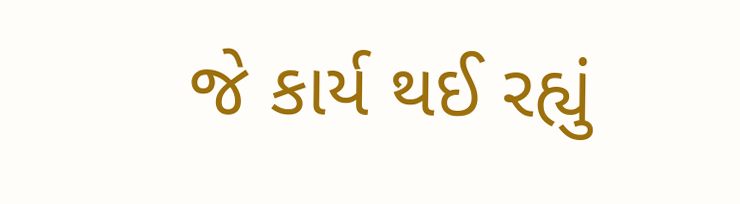જે કાર્ય થઈ રહ્યું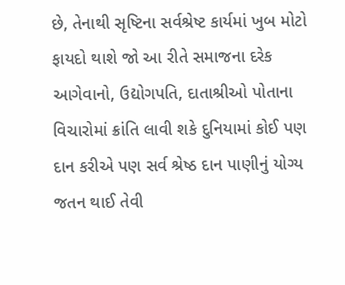છે, તેનાથી સૃષ્ટિના સર્વશ્રેષ્ટ કાર્યમાં ખુબ મોટો ફાયદો થાશે જો આ રીતે સમાજના દરેક આગેવાનો, ઉદ્યોગપતિ, દાતાશ્રીઓ પોતાના વિચારોમાં ક્રાંતિ લાવી શકે દુનિયામાં કોઈ પણ દાન કરીએ પણ સર્વ શ્રેષ્ઠ દાન પાણીનું યોગ્ય જતન થાઈ તેવી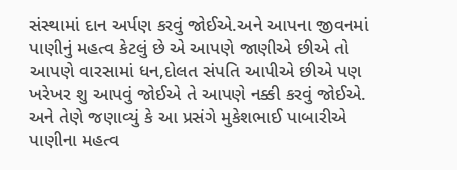સંસ્થામાં દાન અર્પણ કરવું જોઈએ.અને આપના જીવનમાં પાણીનું મહત્વ કેટલું છે એ આપણે જાણીએ છીએ તો આપણે વારસામાં ધન,દોલત સંપતિ આપીએ છીએ પણ ખરેખર શુ આપવું જોઈએ તે આપણે નક્કી કરવું જોઈએ. અને તેણે જણાવ્યું કે આ પ્રસંગે મુકેશભાઈ પાબારીએ પાણીના મહત્વ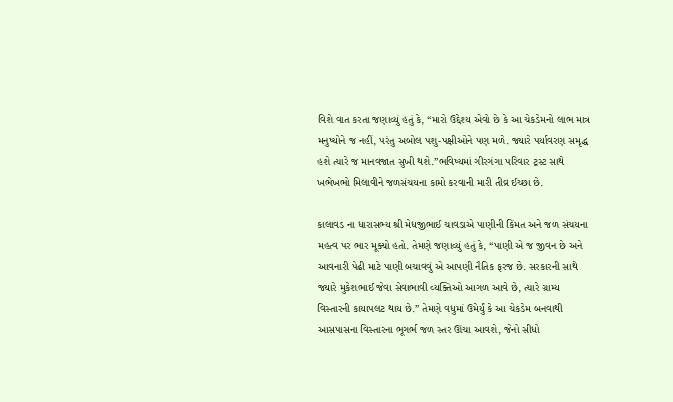વિશે વાત કરતા જણાવ્યું હતું કે, “મારો ઉદ્દેશ્ય એવો છે કે આ ચેકડેમનો લાભ માત્ર મનુષ્યોને જ નહીં, પરંતુ અબોલ પશુ-પક્ષીઓને પણ મળે. જ્યારે પર્યાવરણ સમૃદ્ધ હશે ત્યારે જ માનવજાત સુખી થશે.”ભવિષ્યમાં ગીરગંગા પરિવાર ટ્રસ્ટ સાથે ખભેખભો મિલાવીને જળસંચયના કામો કરવાની મારી તીવ્ર ઈચ્છા છે.

કાલાવડ ના ધારાસભ્ય શ્રી મેધજીભાઈ ચાવડાએ પાણીની કિંમત અને જળ સંચયના મહત્વ પર ભાર મૂક્યો હતો. તેમણે જણાવ્યું હતું કે, “પાણી એ જ જીવન છે અને આવનારી પેઢી માટે પાણી બચાવવું એ આપણી નૈતિક ફરજ છે. સરકારની સાથે જ્યારે મુકેશભાઈ જેવા સેવાભાવી વ્યક્તિઓ આગળ આવે છે, ત્યારે ગ્રામ્ય વિસ્તારની કાયાપલટ થાય છે.” તેમણે વધુમાં ઉમેર્યું કે આ ચેકડેમ બનવાથી આસપાસના વિસ્તારના ભૂગર્ભ જળ સ્તર ઊંચા આવશે, જેનો સીધો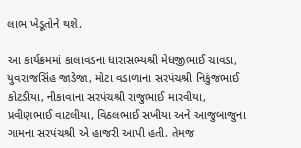લાભ ખેડૂતોને થશે.

આ કાર્યક્રમમાં કાલાવડના ધારાસભ્યશ્રી મેધજીભાઈ ચાવડા, યુવરાજસિંહ જાડેજા, મોટા વડાળાના સરપંચશ્રી નિકુંજભાઈ કોટડીયા, નીકાવાના સરપંચશ્રી રાજુભાઈ મારવીયા, પ્રવીણભાઈ વાટલીયા, વિઠલભાઈ સખીયા અને આજુબાજુના ગામના સરપંચશ્રી એ હાજરી આપી હતી. તેમજ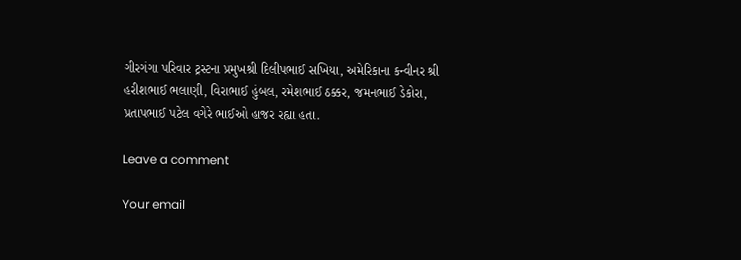ગીરગંગા પરિવાર ટ્રસ્ટના પ્રમુખશ્રી દિલીપભાઈ સખિયા, અમેરિકાના કન્વીનર શ્રી હરીશભાઈ ભલાણી, વિરાભાઈ હુંબલ, રમેશભાઈ ઠક્કર, જમનભાઈ ડેકોરા, પ્રતાપભાઈ પટેલ વગેરે ભાઈઓ હાજર રહ્યા હતા.

Leave a comment

Your email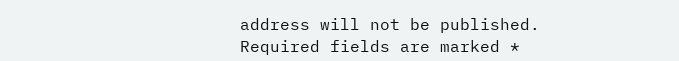address will not be published. Required fields are marked *